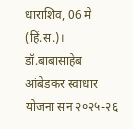धाराशिव, 06 मे (हिं.स.)।
डॉ.बाबासाहेब आंबेडकर स्वाधार योजना सन २०२५-२६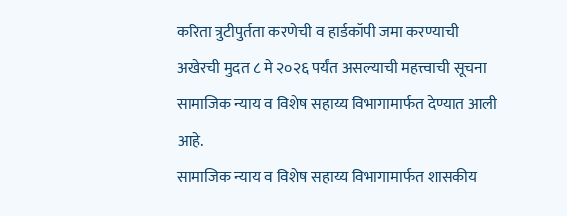करिता त्रुटीपुर्तता करणेची व हार्डकॉपी जमा करण्याची अखेरची मुदत ८ मे २०२६ पर्यंत असल्याची महत्त्वाची सूचना सामाजिक न्याय व विशेष सहाय्य विभागामार्फत देण्यात आली आहे.
सामाजिक न्याय व विशेष सहाय्य विभागामार्फत शासकीय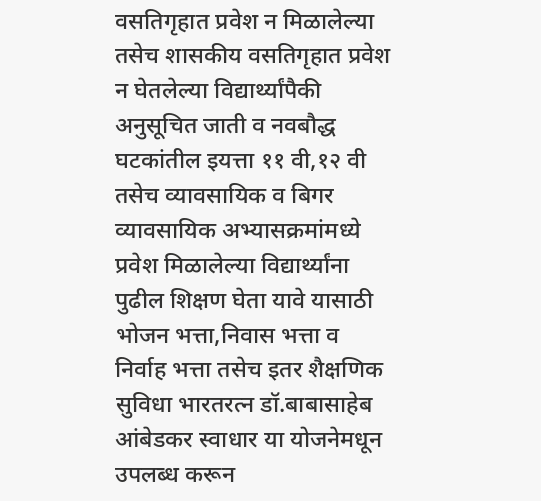वसतिगृहात प्रवेश न मिळालेल्या तसेच शासकीय वसतिगृहात प्रवेश न घेतलेल्या विद्यार्थ्यांपैकी अनुसूचित जाती व नवबौद्ध घटकांतील इयत्ता ११ वी,१२ वी तसेच व्यावसायिक व बिगर व्यावसायिक अभ्यासक्रमांमध्ये प्रवेश मिळालेल्या विद्यार्थ्यांना पुढील शिक्षण घेता यावे यासाठी भोजन भत्ता,निवास भत्ता व निर्वाह भत्ता तसेच इतर शैक्षणिक सुविधा भारतरत्न डॉ.बाबासाहेब आंबेडकर स्वाधार या योजनेमधून उपलब्ध करून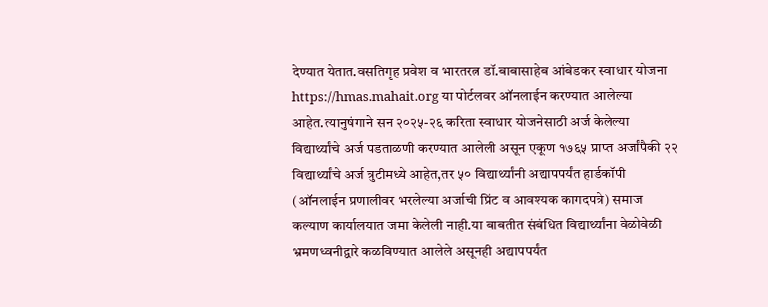देण्यात येतात.वसतिगृह प्रवेश व भारतरत्न डॉ.बाबासाहेब आंबेडकर स्वाधार योजना https://hmas.mahait.org या पोर्टलवर ऑनलाईन करण्यात आलेल्या आहेत.त्यानुषंगाने सन २०२५-२६ करिता स्वाधार योजनेसाठी अर्ज केलेल्या विद्यार्थ्यांचे अर्ज पडताळणी करण्यात आलेली असून एकूण १७६५ प्राप्त अर्जांपैकी २२ विद्यार्थ्यांचे अर्ज त्रुटीमध्ये आहेत,तर ५० विद्यार्थ्यांनी अद्यापपर्यंत हार्डकॉपी (ऑनलाईन प्रणालीवर भरलेल्या अर्जाची प्रिंट व आवश्यक कागदपत्रे) समाज कल्याण कार्यालयात जमा केलेली नाही.या बाबतीत संबंधित विद्यार्थ्यांना वेळोवेळी भ्रमणध्वनीद्वारे कळविण्यात आलेले असूनही अद्यापपर्यंत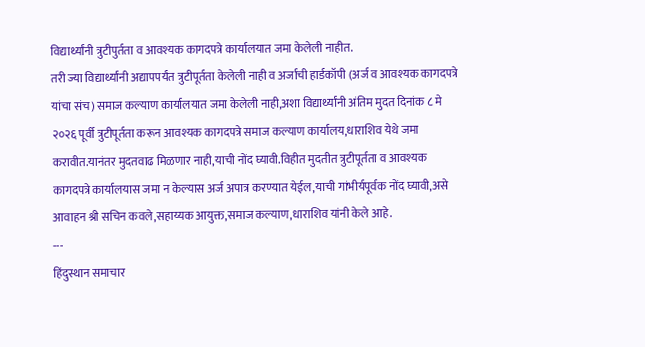विद्यार्थ्यांनी त्रुटीपुर्तता व आवश्यक कागदपत्रे कार्यालयात जमा केलेली नाहीत.
तरी ज्या विद्यार्थ्यांनी अद्यापपर्यंत त्रुटीपूर्तता केलेली नाही व अर्जाची हार्डकॉपी (अर्ज व आवश्यक कागदपत्रे यांचा संच) समाज कल्याण कार्यालयात जमा केलेली नाही,अशा विद्यार्थ्यांनी अंतिम मुदत दिनांक ८ मे २०२६ पूर्वी त्रुटीपूर्तता करून आवश्यक कागदपत्रे समाज कल्याण कार्यालय,धाराशिव येथे जमा करावीत.यानंतर मुदतवाढ मिळणार नाही,याची नोंद घ्यावी.विहीत मुदतीत त्रुटीपूर्तता व आवश्यक कागदपत्रे कार्यालयास जमा न केल्यास अर्ज अपात्र करण्यात येईल,याची गांभीर्यपूर्वक नोंद घ्यावी,असे आवाहन श्री सचिन कवले,सहाय्यक आयुक्त,समाज कल्याण,धाराशिव यांनी केले आहे.
---
हिंदुस्थान समाचार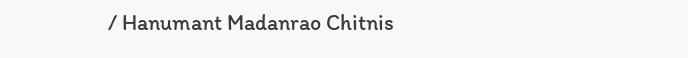/ Hanumant Madanrao Chitnis